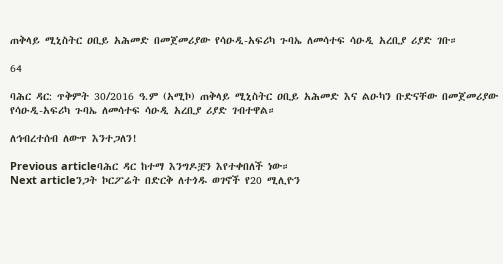ጠቅላይ ሚኒስትር ዐቢይ አሕመድ በመጀመሪያው የሳዑዲ-አፍሪካ ጉባኤ ለመሳተፍ ሳዑዲ አረቢያ ሪያድ ገቡ።

64

ባሕር ዳር: ጥቅምት 30/2016 ዓ.ም (አሚኮ) ጠቅላይ ሚኒስትር ዐቢይ አሕመድ እና ልዑካን ቡድናቸው በመጀመሪያው የሳዑዲ-አፍሪካ ጉባኤ ለመሳተፍ ሳዑዲ አረቢያ ሪያድ ገብተዋል።

ለኅብረተሰብ ለውጥ እንተጋለን!

Previous articleባሕር ዳር ከተማ እንግዶቿን እየተቀበለች ነው።
Next articleንጋት ኮርፖሬት በድርቅ ለተጎዱ ወገኖች የ20 ሚሊዮን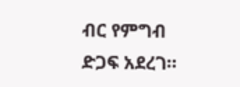ብር የምግብ ድጋፍ አደረገ።